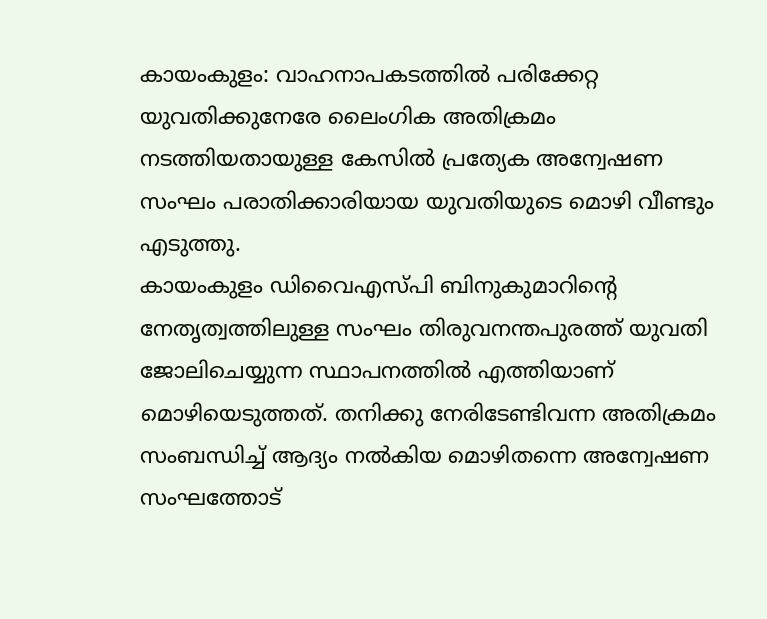കായംകുളം: വാഹനാപകടത്തിൽ പരിക്കേറ്റ യുവതിക്കുനേരേ ലൈംഗിക അതിക്രമം നടത്തിയതായുള്ള കേസിൽ പ്രത്യേക അന്വേഷണ സംഘം പരാതിക്കാരിയായ യുവതിയുടെ മൊഴി വീണ്ടും എടുത്തു.
കായംകുളം ഡിവൈഎസ്പി ബിനുകുമാറിന്റെ നേതൃത്വത്തിലുള്ള സംഘം തിരുവനന്തപുരത്ത് യുവതി ജോലിചെയ്യുന്ന സ്ഥാപനത്തിൽ എത്തിയാണ് മൊഴിയെടുത്തത്. തനിക്കു നേരിടേണ്ടിവന്ന അതിക്രമം സംബന്ധിച്ച് ആദ്യം നൽകിയ മൊഴിതന്നെ അന്വേഷണ സംഘത്തോട്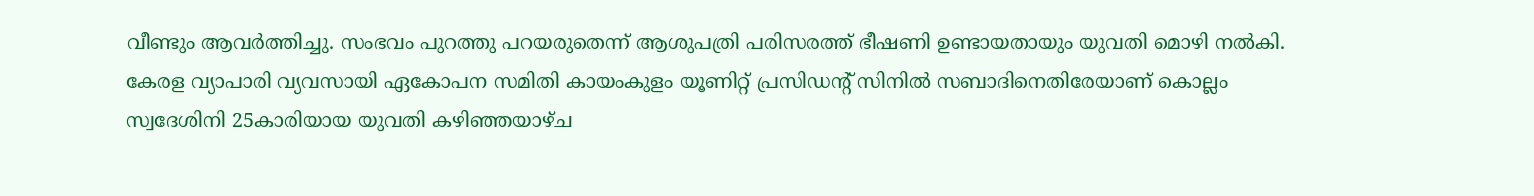വീണ്ടും ആവർത്തിച്ചു. സംഭവം പുറത്തു പറയരുതെന്ന് ആശുപത്രി പരിസരത്ത് ഭീഷണി ഉണ്ടായതായും യുവതി മൊഴി നൽകി.
കേരള വ്യാപാരി വ്യവസായി ഏകോപന സമിതി കായംകുളം യൂണിറ്റ് പ്രസിഡന്റ് സിനിൽ സബാദിനെതിരേയാണ് കൊല്ലം സ്വദേശിനി 25കാരിയായ യുവതി കഴിഞ്ഞയാഴ്ച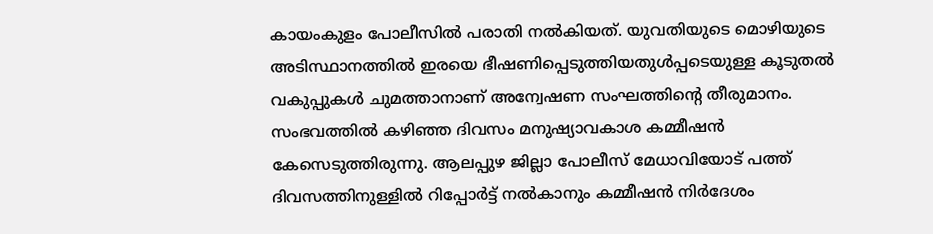കായംകുളം പോലീസിൽ പരാതി നൽകിയത്. യുവതിയുടെ മൊഴിയുടെ അടിസ്ഥാനത്തിൽ ഇരയെ ഭീഷണിപ്പെടുത്തിയതുൾപ്പടെയുള്ള കൂടുതൽ വകുപ്പുകൾ ചുമത്താനാണ് അന്വേഷണ സംഘത്തിന്റെ തീരുമാനം.
സംഭവത്തിൽ കഴിഞ്ഞ ദിവസം മനുഷ്യാവകാശ കമ്മീഷൻ കേസെടുത്തിരുന്നു. ആലപ്പുഴ ജില്ലാ പോലീസ് മേധാവിയോട് പത്ത് ദിവസത്തിനുള്ളിൽ റിപ്പോർട്ട് നൽകാനും കമ്മീഷൻ നിർദേശം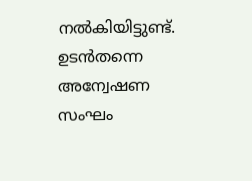നൽകിയിട്ടുണ്ട്. ഉടൻതന്നെ അന്വേഷണ സംഘം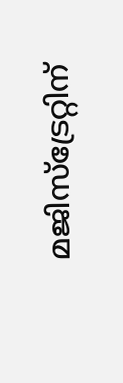മജിസ്ട്രേറ്റിന്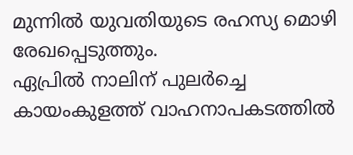മുന്നിൽ യുവതിയുടെ രഹസ്യ മൊഴി രേഖപ്പെടുത്തും.
ഏപ്രിൽ നാലിന് പുലർച്ചെ കായംകുളത്ത് വാഹനാപകടത്തിൽ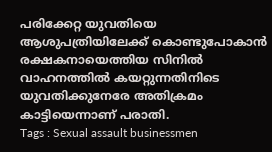പരിക്കേറ്റ യുവതിയെ ആശുപത്രിയിലേക്ക് കൊണ്ടുപോകാൻ രക്ഷകനായെത്തിയ സിനിൽ വാഹനത്തിൽ കയറ്റുന്നതിനിടെ യുവതിക്കുനേരേ അതിക്രമം കാട്ടിയെന്നാണ് പരാതി.
Tags : Sexual assault businessmen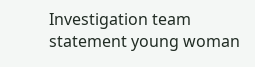Investigation team statement young woman